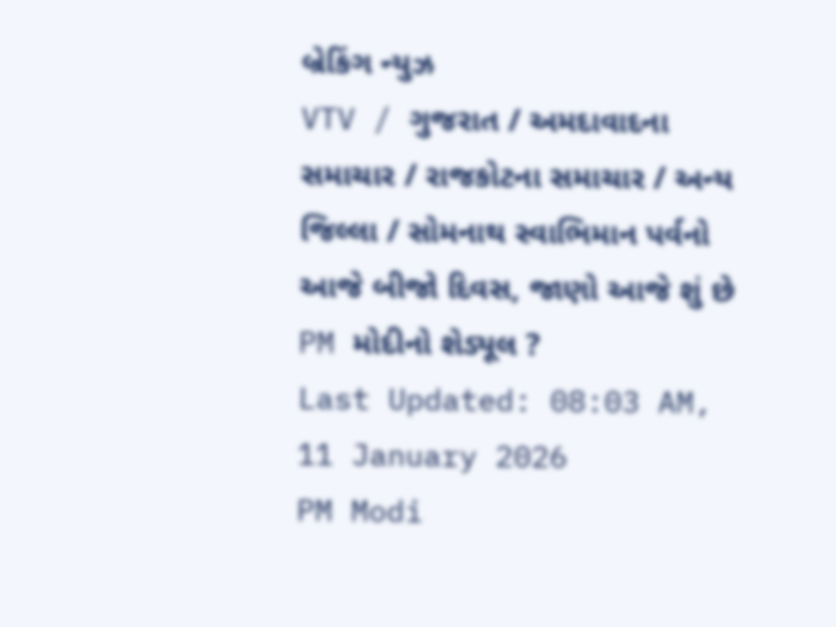બ્રેકિંગ ન્યુઝ
VTV / ગુજરાત / અમદાવાદના સમાચાર / રાજકોટના સમાચાર / અન્ય જિલ્લા / સોમનાથ સ્વાભિમાન પર્વનો આજે બીજો દિવસ, જાણો આજે શું છે PM મોદીનો શેડ્યૂલ ?
Last Updated: 08:03 AM, 11 January 2026
PM Modi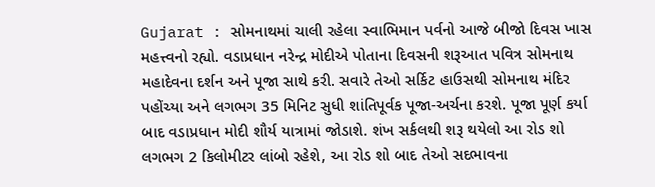Gujarat : સોમનાથમાં ચાલી રહેલા સ્વાભિમાન પર્વનો આજે બીજો દિવસ ખાસ મહત્ત્વનો રહ્યો. વડાપ્રધાન નરેન્દ્ર મોદીએ પોતાના દિવસની શરૂઆત પવિત્ર સોમનાથ મહાદેવના દર્શન અને પૂજા સાથે કરી. સવારે તેઓ સર્કિટ હાઉસથી સોમનાથ મંદિર પહોંચ્યા અને લગભગ 35 મિનિટ સુધી શાંતિપૂર્વક પૂજા-અર્ચના કરશે. પૂજા પૂર્ણ કર્યા બાદ વડાપ્રધાન મોદી શૌર્ય યાત્રામાં જોડાશે. શંખ સર્કલથી શરૂ થયેલો આ રોડ શો લગભગ 2 કિલોમીટર લાંબો રહેશે, આ રોડ શો બાદ તેઓ સદભાવના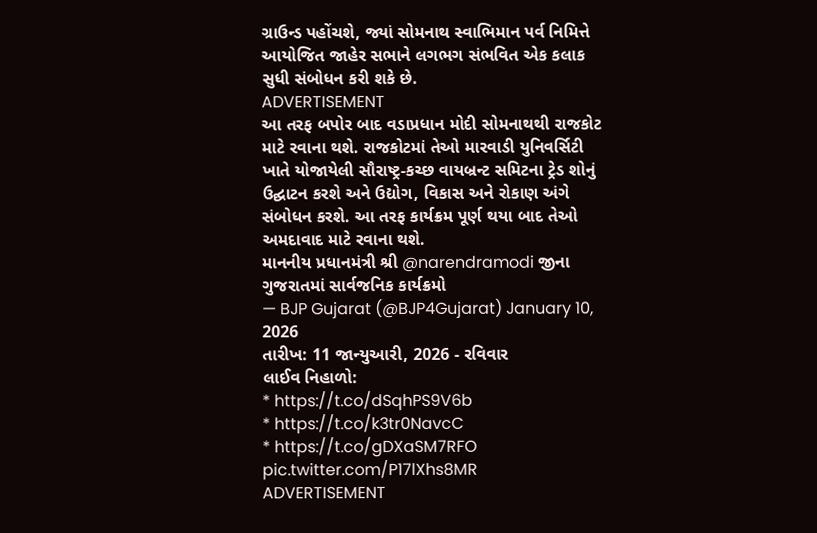ગ્રાઉન્ડ પહોંચશે, જ્યાં સોમનાથ સ્વાભિમાન પર્વ નિમિત્તે આયોજિત જાહેર સભાને લગભગ સંભવિત એક કલાક સુધી સંબોધન કરી શકે છે.
ADVERTISEMENT
આ તરફ બપોર બાદ વડાપ્રધાન મોદી સોમનાથથી રાજકોટ માટે રવાના થશે. રાજકોટમાં તેઓ મારવાડી યુનિવર્સિટી ખાતે યોજાયેલી સૌરાષ્ટ્ર-કચ્છ વાયબ્રન્ટ સમિટના ટ્રેડ શોનું ઉદ્ઘાટન કરશે અને ઉદ્યોગ, વિકાસ અને રોકાણ અંગે સંબોધન કરશે. આ તરફ કાર્યક્રમ પૂર્ણ થયા બાદ તેઓ અમદાવાદ માટે રવાના થશે.
માનનીય પ્રધાનમંત્રી શ્રી @narendramodi જીના ગુજરાતમાં સાર્વજનિક કાર્યક્રમો
— BJP Gujarat (@BJP4Gujarat) January 10, 2026
તારીખ: 11 જાન્યુઆરી, 2026 - રવિવાર
લાઈવ નિહાળો:
* https://t.co/dSqhPS9V6b
* https://t.co/k3tr0NavcC
* https://t.co/gDXaSM7RFO pic.twitter.com/P17lXhs8MR
ADVERTISEMENT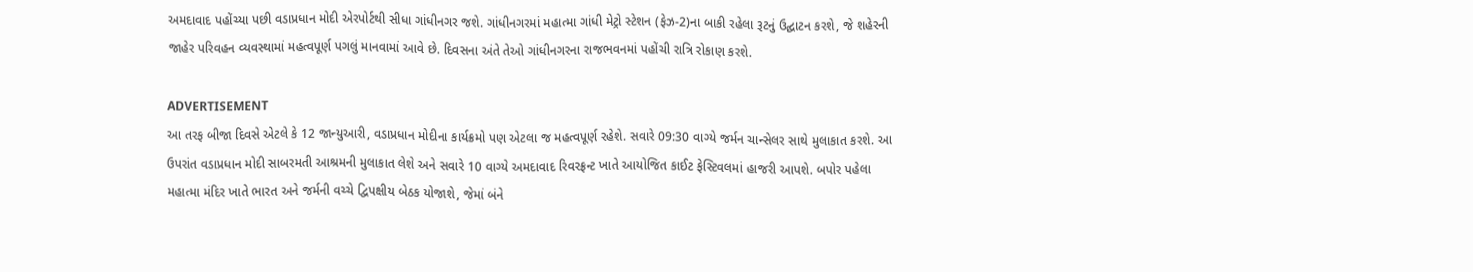અમદાવાદ પહોંચ્યા પછી વડાપ્રધાન મોદી એરપોર્ટથી સીધા ગાંધીનગર જશે. ગાંધીનગરમાં મહાત્મા ગાંધી મેટ્રો સ્ટેશન (ફેઝ-2)ના બાકી રહેલા રૂટનું ઉદ્ઘાટન કરશે, જે શહેરની જાહેર પરિવહન વ્યવસ્થામાં મહત્વપૂર્ણ પગલું માનવામાં આવે છે. દિવસના અંતે તેઓ ગાંધીનગરના રાજભવનમાં પહોંચી રાત્રિ રોકાણ કરશે.

ADVERTISEMENT
આ તરફ બીજા દિવસે એટલે કે 12 જાન્યુઆરી, વડાપ્રધાન મોદીના કાર્યક્રમો પણ એટલા જ મહત્વપૂર્ણ રહેશે. સવારે 09:30 વાગ્યે જર્મન ચાન્સેલર સાથે મુલાકાત કરશે. આ ઉપરાંત વડાપ્રધાન મોદી સાબરમતી આશ્રમની મુલાકાત લેશે અને સવારે 10 વાગ્યે અમદાવાદ રિવરફ્રન્ટ ખાતે આયોજિત કાઈટ ફેસ્ટિવલમાં હાજરી આપશે. બપોર પહેલા મહાત્મા મંદિર ખાતે ભારત અને જર્મની વચ્ચે દ્વિપક્ષીય બેઠક યોજાશે, જેમાં બંને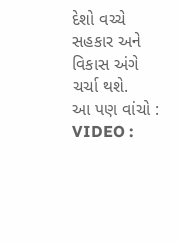દેશો વચ્ચે સહકાર અને વિકાસ અંગે ચર્ચા થશે.
આ પણ વાંચો : VIDEO :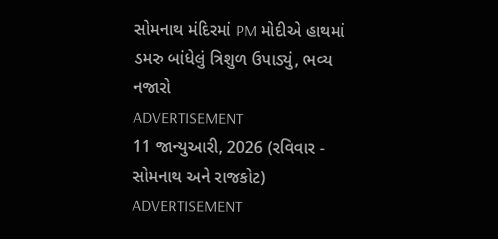સોમનાથ મંદિરમાં PM મોદીએ હાથમાં ડમરુ બાંધેલું ત્રિશુળ ઉપાડ્યું, ભવ્ય નજારો
ADVERTISEMENT
11 જાન્યુઆરી, 2026 (રવિવાર - સોમનાથ અને રાજકોટ)
ADVERTISEMENT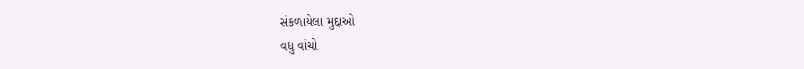સંકળાયેલા મુદ્દાઓ
વધુ વાંચો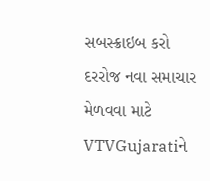સબસ્ક્રાઇબ કરો
દરરોજ નવા સમાચાર મેળવવા માટે VTVGujaratiને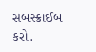સબસ્ક્રાઈબ કરો.